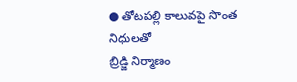● తోటపల్లి కాలువపై సొంత నిధులతో
బ్రిడ్జి నిర్మాణం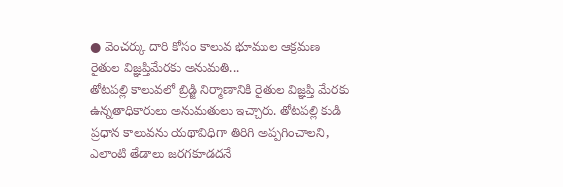● వెంచర్కు దారి కోసం కాలువ భూముల ఆక్రమణ
రైతుల విజ్ఞప్తిమేరకు అనుమతి...
తోటపల్లి కాలువలో బ్రిడ్జి నిర్మాణానికి రైతుల విజ్ఞప్తి మేరకు ఉన్నతాధికారులు అనుమతులు ఇచ్చారు. తోటపల్లి కుడి ప్రధాన కాలువను యథావిధిగా తిరిగి అప్పగించాలని, ఎలాంటి తేడాలు జరగకూడదనే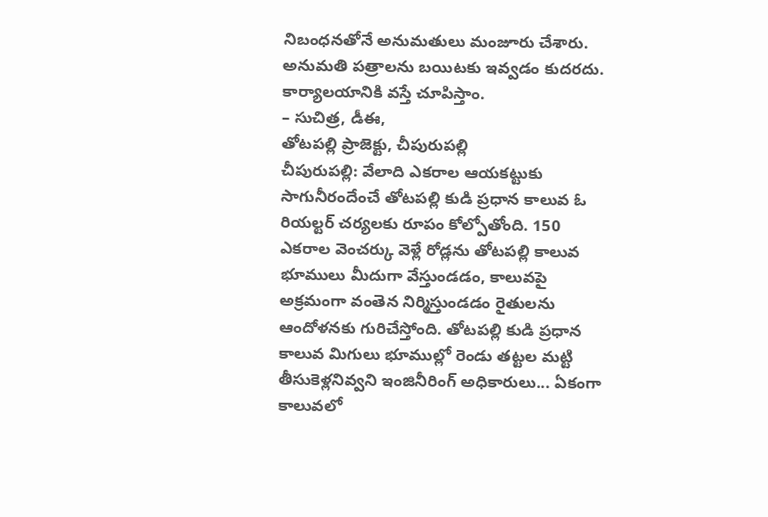నిబంధనతోనే అనుమతులు మంజూరు చేశారు. అనుమతి పత్రాలను బయిటకు ఇవ్వడం కుదరదు. కార్యాలయానికి వస్తే చూపిస్తాం.
– సుచిత్ర, డీఈ,
తోటపల్లి ప్రాజెక్టు, చీపురుపల్లి
చీపురుపల్లి: వేలాది ఎకరాల ఆయకట్టుకు సాగునీరందేంచే తోటపల్లి కుడి ప్రధాన కాలువ ఓ రియల్టర్ చర్యలకు రూపం కోల్పోతోంది. 150 ఎకరాల వెంచర్కు వెళ్లే రోడ్లను తోటపల్లి కాలువ భూములు మీదుగా వేస్తుండడం, కాలువపై అక్రమంగా వంతెన నిర్మిస్తుండడం రైతులను ఆందోళనకు గురిచేస్తోంది. తోటపల్లి కుడి ప్రధాన కాలువ మిగులు భూముల్లో రెండు తట్టల మట్టి తీసుకెళ్లనివ్వని ఇంజినీరింగ్ అధికారులు... ఏకంగా కాలువలో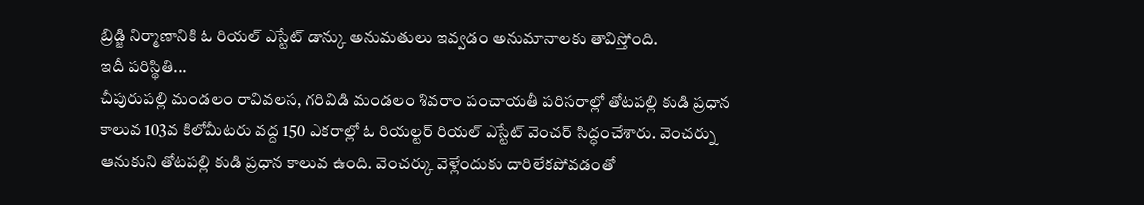బ్రిడ్జి నిర్మాణానికి ఓ రియల్ ఎస్టేట్ డాన్కు అనుమతులు ఇవ్వడం అనుమానాలకు తావిస్తోంది.
ఇదీ పరిస్థితి...
చీపురుపల్లి మండలం రావివలస, గరివిడి మండలం శివరాం పంచాయతీ పరిసరాల్లో తోటపల్లి కుడి ప్రధాన కాలువ 103వ కిలోమీటరు వద్ద 150 ఎకరాల్లో ఓ రియల్టర్ రియల్ ఎస్టేట్ వెంచర్ సిద్ధంచేశారు. వెంచర్ను ఆనుకుని తోటపల్లి కుడి ప్రధాన కాలువ ఉంది. వెంచర్కు వెళ్లేందుకు దారిలేకపోవడంతో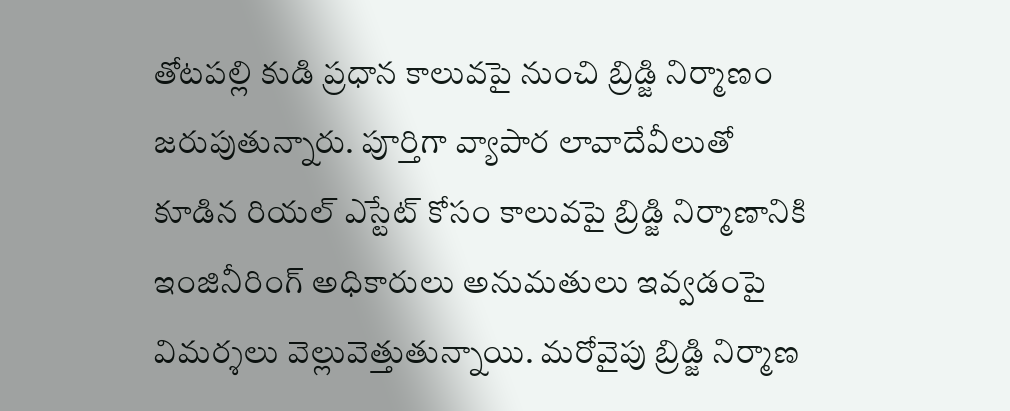తోటపల్లి కుడి ప్రధాన కాలువపై నుంచి బ్రిడ్జి నిర్మాణం జరుపుతున్నారు. పూర్తిగా వ్యాపార లావాదేవీలుతో కూడిన రియల్ ఎస్టేట్ కోసం కాలువపై బ్రిడ్జి నిర్మాణానికి ఇంజినీరింగ్ అధికారులు అనుమతులు ఇవ్వడంపై విమర్శలు వెల్లువెత్తుతున్నాయి. మరోవైపు బ్రిడ్జి నిర్మాణ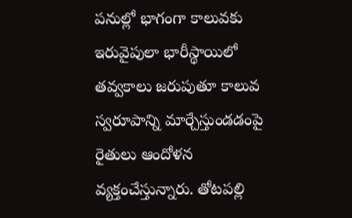పనుల్లో భాగంగా కాలువకు ఇరువైపులా భారీస్థాయిలో తవ్వకాలు జరుపుతూ కాలువ స్వరూపాన్ని మార్చేస్తుండడంపై రైతులు ఆందోళన వ్యక్తంచేస్తున్నారు. తోటపల్లి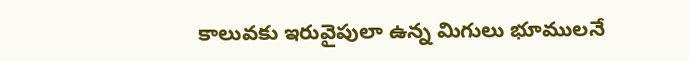కాలువకు ఇరువైపులా ఉన్న మిగులు భూములనే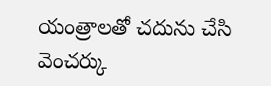యంత్రాలతో చదును చేసి వెంచర్కు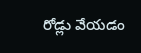రోడ్లు వేయడం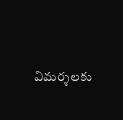విమర్శలకు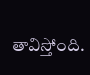తావిస్తోంది.